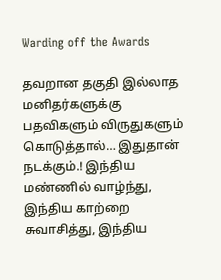Warding off the Awards

தவறான தகுதி இல்லாத மனிதர்களுக்கு பதவிகளும் விருதுகளும் கொடுத்தால்… இதுதான் நடக்கும்.! இந்திய மண்ணில் வாழ்ந்து, இந்திய காற்றை சுவாசித்து, இந்திய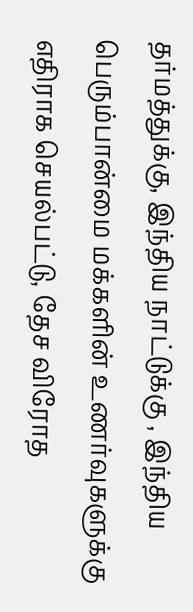தர்மத்துக்கு, இந்திய நாட்டுக்கு , இந்திய பெரும்பான்மை மக்களின் உணர்வுகளுக்கு எதிராக செயல்பட்டு, தேச விரோத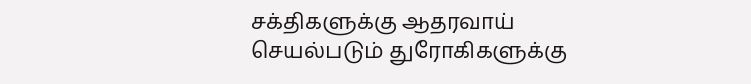சக்திகளுக்கு ஆதரவாய் செயல்படும் துரோகிகளுக்கு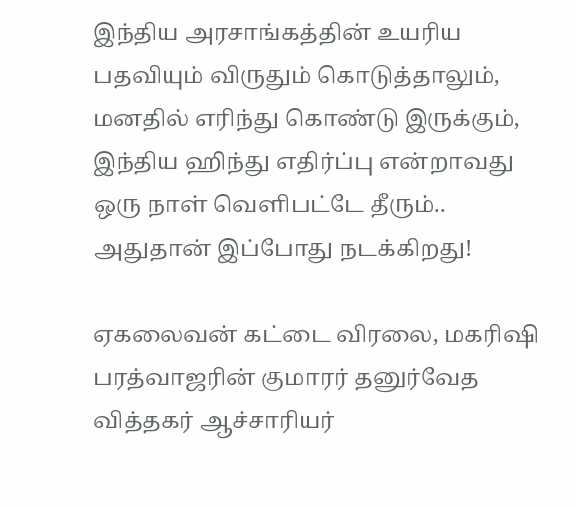இந்திய அரசாங்கத்தின் உயரிய பதவியும் விருதும் கொடுத்தாலும், மனதில் எரிந்து கொண்டு இருக்கும், இந்திய ஹிந்து எதிர்ப்பு என்றாவது ஒரு நாள் வெளிபட்டே தீரும்.. அதுதான் இப்போது நடக்கிறது!

ஏகலைவன் கட்டை விரலை, மகரிஷி பரத்வாஜரின் குமாரர் தனுர்வேத வித்தகர் ஆச்சாரியர்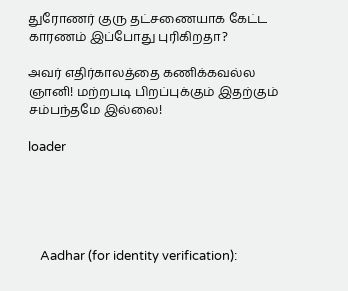துரோணர் குரு தட்சணையாக கேட்ட காரணம் இப்போது புரிகிறதா?

அவர் எதிர்காலத்தை கணிக்கவல்ல ஞானி! மற்றபடி பிறப்புக்கும் இதற்கும் சம்பந்தமே இல்லை!

loader





    Aadhar (for identity verification):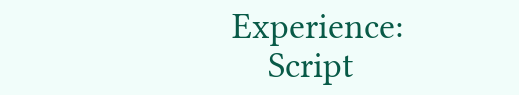Experience:
    Script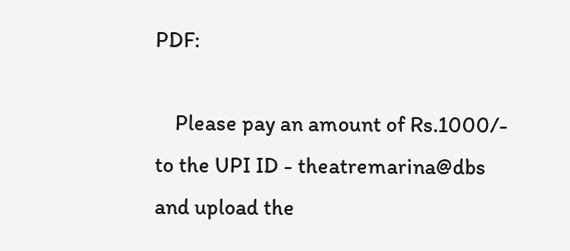PDF:

    Please pay an amount of Rs.1000/- to the UPI ID - theatremarina@dbs and upload the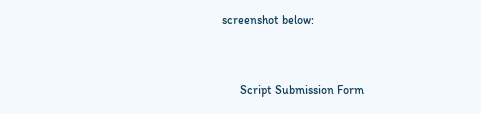screenshot below:


      Script Submission Form